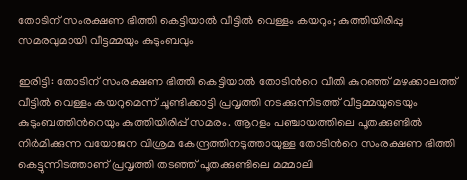തോടിന് സംരക്ഷണ ഭിത്തി കെട്ടിയാൽ വീട്ടിൽ വെള്ളം കയറും; കുത്തിയിരിപ്പു സമരവുമായി വീട്ടമ്മയും കുടുംബവും

ഇരിട്ടി: തോടിന് സംരക്ഷണ ഭിത്തി കെട്ടിയാൽ തോടിന്‍റെ വീതി കുറഞ്ഞ് മഴക്കാലത്ത് വീട്ടിൽ വെള്ളം കയറുമെന്ന് ചൂണ്ടിക്കാട്ടി പ്രവൃത്തി നടക്കുന്നിടത്ത് വീട്ടമ്മയുടെയും കുടുംബത്തിന്‍റെയും കുത്തിയിരിപ്പ് സമരം. ആറളം പഞ്ചായത്തിലെ പൂതക്കുണ്ടിൽ നിർമിക്കുന്ന വയോജന വിശ്രമ കേന്ദ്രത്തിനടുത്തായുള്ള തോടിന്‍റെ സംരക്ഷണ ഭിത്തി കെട്ടുന്നിടത്താണ് പ്രവൃത്തി തടഞ്ഞ് പൂതക്കുണ്ടിലെ മമ്മാലി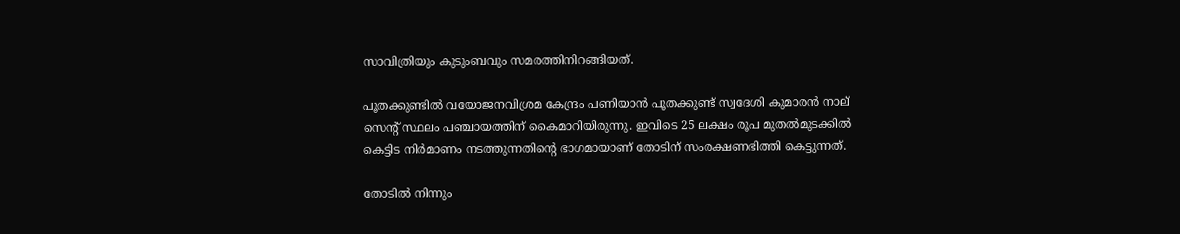സാവിത്രിയും കുടുംബവും സമരത്തിനിറങ്ങിയത്.

പൂതക്കുണ്ടിൽ വയോജനവിശ്രമ കേന്ദ്രം പണിയാൻ പൂതക്കുണ്ട് സ്വദേശി കുമാരൻ നാല് സെന്‍റ് സ്ഥലം പഞ്ചായത്തിന് കൈമാറിയിരുന്നു. ഇവിടെ 25 ലക്ഷം രൂപ മുതൽമുടക്കിൽ കെട്ടിട നിർമാണം നടത്തുന്നതിന്‍റെ ഭാഗമായാണ് തോടിന് സംരക്ഷണഭിത്തി കെട്ടുന്നത്.

തോടിൽ നിന്നും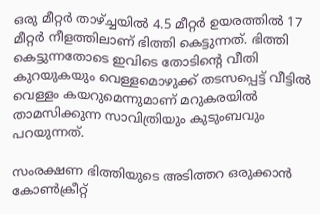ഒരു മീറ്റർ താഴ്ച്ചയിൽ 4.5 മീറ്റർ ഉയരത്തിൽ 17 മീറ്റർ നീളത്തിലാണ് ഭിത്തി കെട്ടുന്നത്. ഭിത്തി കെട്ടുന്നതോടെ ഇവിടെ തോടിന്‍റെ വീതി കുറയുകയും വെള്ളമൊഴുക്ക് തടസപ്പെട്ട് വീട്ടിൽ വെള്ളം കയറുമെന്നുമാണ് മറുകരയിൽ താമസിക്കുന്ന സാവിത്രിയും കുടുംബവും പറയുന്നത്.

സംരക്ഷണ ഭിത്തിയുടെ അടിത്തറ ഒരുക്കാൻ കോൺക്രീറ്റ്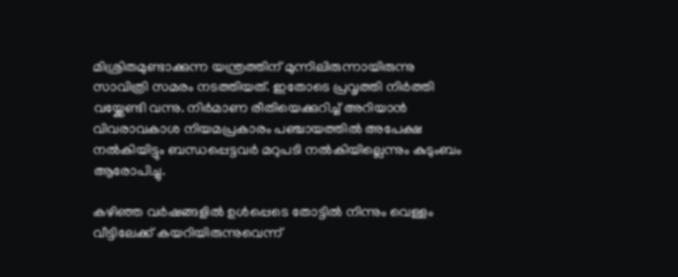മിശ്രിതമുണ്ടാക്കുന്ന യന്ത്രത്തിന് മുന്നിലിരുന്നായിരുന്നു സാവിത്രി സമരം നടത്തിയത്. ഇതോടെ പ്രവൃത്തി നിർത്തി വയ്ക്കേണ്ടി വന്നു. നിർമാണ രീതിയെക്കുറിച്ച് അറിയാൻ വിവരാവകാശ നിയമപ്രകാരം പഞ്ചായത്തിൽ അപേക്ഷ നൽകിയിട്ടും ബന്ധപ്പെട്ടവർ മറുപടി നൽകിയില്ലെന്നും കുടുംബം ആരോപിച്ചു.

കഴിഞ്ഞ വർഷങ്ങളിൽ ഉൾപ്പെടെ തോട്ടിൽ നിന്നും വെള്ളം വീട്ടിലേക്ക് കയറിയിരുന്നുവെന്ന്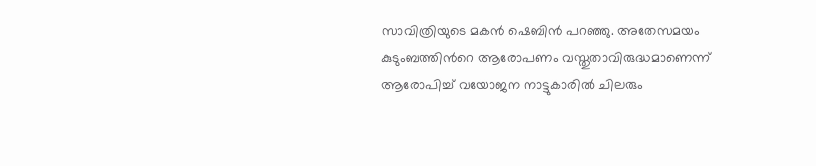സാവിത്രിയുടെ മകൻ ഷെബിൻ പറഞ്ഞു. അതേസമയം കുടുംബത്തിന്‍റെ ആരോപണം വസ്തുതാവിരുദ്ധമാണെന്ന് ആരോപിച്ച് വയോജന നാട്ടുകാരിൽ ചിലരും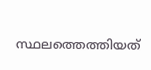സ്ഥലത്തെത്തിയത്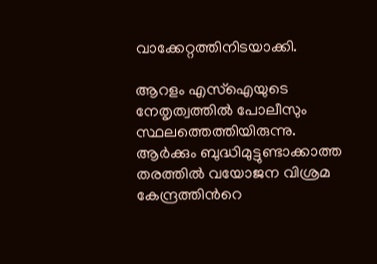വാക്കേറ്റത്തിനിടയാക്കി.

ആറളം എസ്‌ഐയുടെ നേതൃത്വത്തിൽ പോലീസും സ്ഥലത്തെത്തിയിരുന്നു. ആർക്കും ബുദ്ധിമുട്ടുണ്ടാക്കാത്ത തരത്തിൽ വയോജന വിശ്രമ കേന്ദ്രത്തിന്‍റെ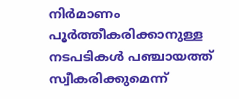നിർമാണം പൂർത്തീകരിക്കാനുള്ള നടപടികൾ പഞ്ചായത്ത് സ്വീകരിക്കുമെന്ന്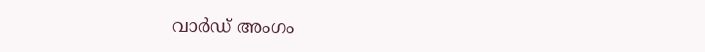വാർഡ് അംഗം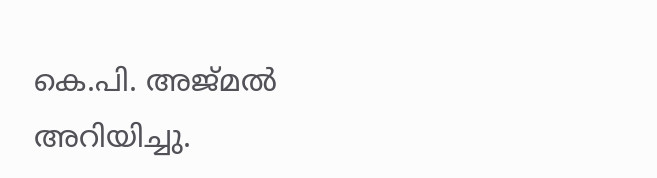കെ.പി. അജ്മൽ അറിയിച്ചു.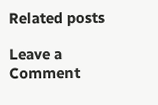Related posts

Leave a Comment